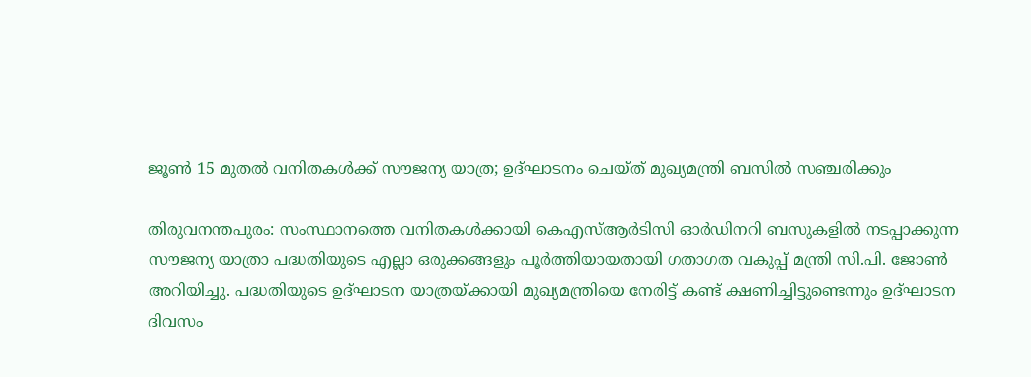ജൂൺ 15 മുതൽ വനിതകൾക്ക് സൗജന്യ യാത്ര; ഉദ്ഘാടനം ചെയ്ത് മുഖ്യമന്ത്രി ബസിൽ സഞ്ചരിക്കും

തിരുവനന്തപുരം: സംസ്ഥാനത്തെ വനിതകൾക്കായി കെഎസ്ആർടിസി ഓർഡിനറി ബസുകളിൽ നടപ്പാക്കുന്ന സൗജന്യ യാത്രാ പദ്ധതിയുടെ എല്ലാ ഒരുക്കങ്ങളും പൂർത്തിയായതായി ഗതാഗത വകുപ്പ് മന്ത്രി സി.പി. ജോൺ അറിയിച്ചു. പദ്ധതിയുടെ ഉദ്ഘാടന യാത്രയ്ക്കായി മുഖ്യമന്ത്രിയെ നേരിട്ട് കണ്ട് ക്ഷണിച്ചിട്ടുണ്ടെന്നും ഉദ്ഘാടന ദിവസം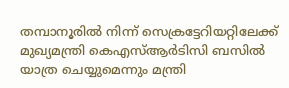തമ്പാനൂരിൽ നിന്ന് സെക്രട്ടേറിയറ്റിലേക്ക് മുഖ്യമന്ത്രി കെഎസ്ആർടിസി ബസിൽ യാത്ര ചെയ്യുമെന്നും മന്ത്രി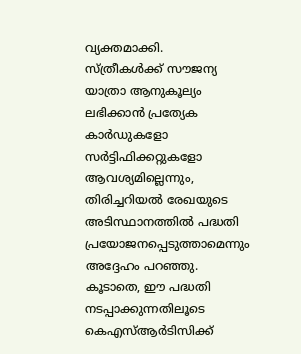വ്യക്തമാക്കി.
സ്ത്രീകൾക്ക് സൗജന്യ യാത്രാ ആനുകൂല്യം ലഭിക്കാൻ പ്രത്യേക കാർഡുകളോ സർട്ടിഫിക്കറ്റുകളോ ആവശ്യമില്ലെന്നും, തിരിച്ചറിയൽ രേഖയുടെ അടിസ്ഥാനത്തിൽ പദ്ധതി പ്രയോജനപ്പെടുത്താമെന്നും അദ്ദേഹം പറഞ്ഞു. കൂടാതെ, ഈ പദ്ധതി നടപ്പാക്കുന്നതിലൂടെ കെഎസ്ആർടിസിക്ക്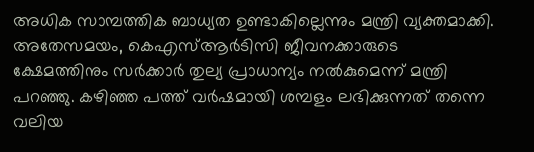അധിക സാമ്പത്തിക ബാധ്യത ഉണ്ടാകില്ലെന്നും മന്ത്രി വ്യക്തമാക്കി.
അതേസമയം, കെഎസ്ആർടിസി ജീവനക്കാരുടെ ക്ഷേമത്തിനും സർക്കാർ തുല്യ പ്രാധാന്യം നൽകുമെന്ന് മന്ത്രി പറഞ്ഞു. കഴിഞ്ഞ പത്ത് വർഷമായി ശമ്പളം ലഭിക്കുന്നത് തന്നെ വലിയ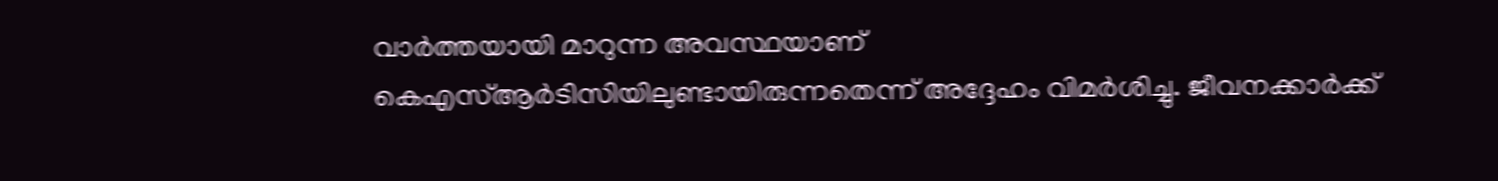വാർത്തയായി മാറുന്ന അവസ്ഥയാണ് കെഎസ്ആർടിസിയിലുണ്ടായിരുന്നതെന്ന് അദ്ദേഹം വിമർശിച്ചു. ജീവനക്കാർക്ക്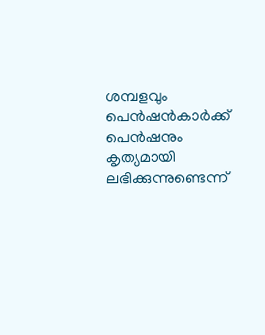ശമ്പളവും പെൻഷൻകാർക്ക് പെൻഷനും കൃത്യമായി ലഭിക്കുന്നുണ്ടെന്ന്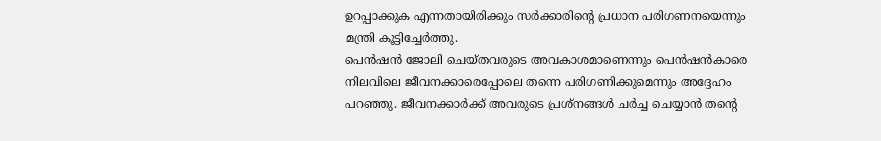ഉറപ്പാക്കുക എന്നതായിരിക്കും സർക്കാരിന്റെ പ്രധാന പരിഗണനയെന്നും മന്ത്രി കൂട്ടിച്ചേർത്തു.
പെൻഷൻ ജോലി ചെയ്തവരുടെ അവകാശമാണെന്നും പെൻഷൻകാരെ നിലവിലെ ജീവനക്കാരെപ്പോലെ തന്നെ പരിഗണിക്കുമെന്നും അദ്ദേഹം പറഞ്ഞു. ജീവനക്കാർക്ക് അവരുടെ പ്രശ്നങ്ങൾ ചർച്ച ചെയ്യാൻ തന്റെ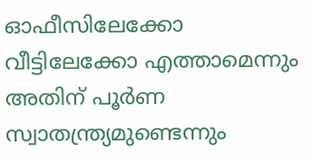ഓഫീസിലേക്കോ വീട്ടിലേക്കോ എത്താമെന്നും അതിന് പൂർണ സ്വാതന്ത്ര്യമുണ്ടെന്നും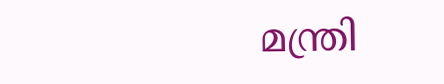മന്ത്രി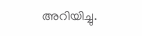അറിയിച്ചു.